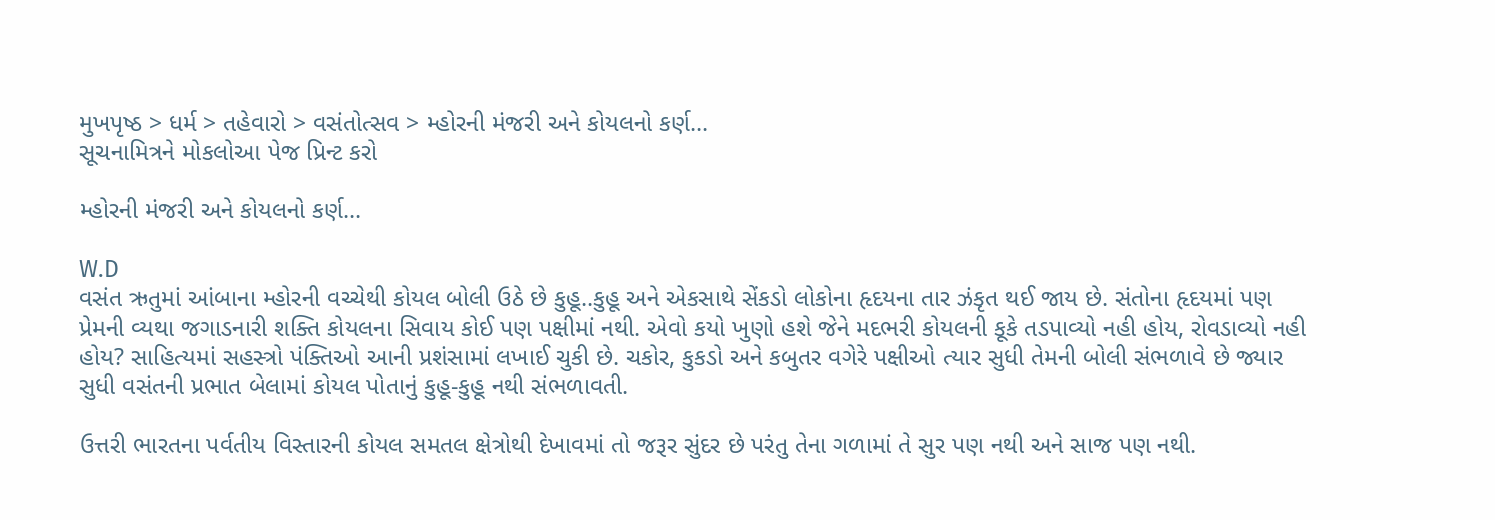મુખપૃષ્ઠ > ધર્મ > તહેવારો > વસંતોત્સવ > મ્હોરની મંજરી અને કોયલનો કર્ણ...
સૂચનામિત્રને મોકલોઆ પેજ પ્રિન્ટ કરો

મ્હોરની મંજરી અને કોયલનો કર્ણ...

W.D
વસંત ઋતુમાં આંબાના મ્હોરની વચ્ચેથી કોયલ બોલી ઉઠે છે કુહૂ..કુહૂ અને એકસાથે સેંકડો લોકોના હૃદયના તાર ઝંકૃત થઈ જાય છે. સંતોના હૃદયમાં પણ પ્રેમની વ્યથા જગાડનારી શક્તિ કોયલના સિવાય કોઈ પણ પક્ષીમાં નથી. એવો કયો ખુણો હશે જેને મદભરી કોયલની કૂકે તડપાવ્યો નહી હોય, રોવડાવ્યો નહી હોય? સાહિત્યમાં સહસ્ત્રો પંક્તિઓ આની પ્રશંસામાં લખાઈ ચુકી છે. ચકોર, કુકડો અને કબુતર વગેરે પક્ષીઓ ત્યાર સુધી તેમની બોલી સંભળાવે છે જ્યાર સુધી વસંતની પ્રભાત બેલામાં કોયલ પોતાનું કુહૂ-કુહૂ નથી સંભળાવતી.

ઉત્તરી ભારતના પર્વતીય વિસ્તારની કોયલ સમતલ ક્ષેત્રોથી દેખાવમાં તો જરૂર સુંદર છે પરંતુ તેના ગળામાં તે સુર પણ નથી અને સાજ પણ નથી.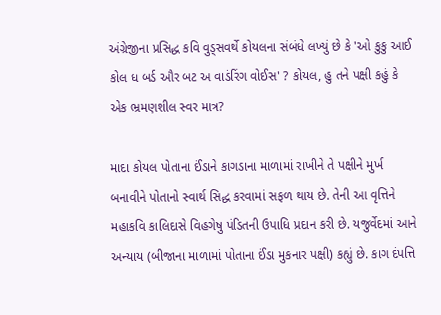અંગ્રેજીના પ્રસિદ્ધ કવિ વુડ્સવર્થે કોયલના સંબંધે લખ્યું છે કે 'ઓ કુકુ આઈ કોલ ધ બર્ડ ઔર બટ અ વાડંરિંગ વોઈસ' ? કોયલ, હુ તને પક્ષી કહું કે એક ભ્રમણશીલ સ્વર માત્ર?

માદા કોયલ પોતાના ઈંડાને કાગડાના માળામાં રાખીને તે પક્ષીને મુર્ખ બનાવીને પોતાનો સ્વાર્થ સિદ્ધ કરવામાં સફળ થાય છે. તેની આ વૃત્તિને મહાકવિ કાલિદાસે વિહગેષુ પંડિતની ઉપાધિ પ્રદાન કરી છે. યજુર્વેદમાં આને અન્યાય (બીજાના માળામાં પોતાના ઈંડા મુકનાર પક્ષી) કહ્યું છે. કાગ દંપત્તિ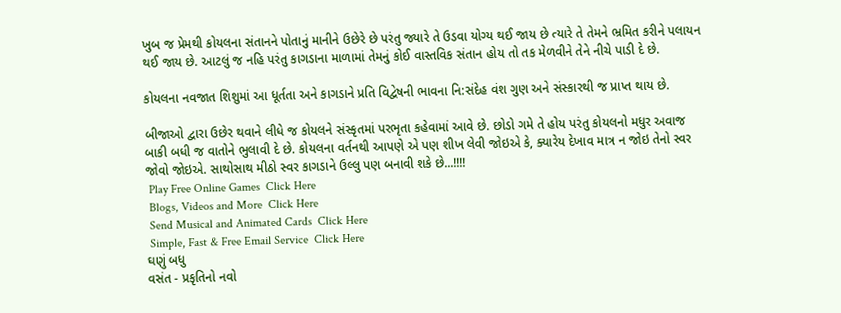ખુબ જ પ્રેમથી કોયલના સંતાનને પોતાનું માનીને ઉછેરે છે પરંતુ જ્યારે તે ઉડવા યોગ્ય થઈ જાય છે ત્યારે તે તેમને ભ્રમિત કરીને પલાયન થઈ જાય છે. આટલું જ નહિ પરંતુ કાગડાના માળામાં તેમનું કોઈ વાસ્તવિક સંતાન હોય તો તક મેળવીને તેને નીચે પાડી દે છે.

કોયલના નવજાત શિશુમાં આ ધૂર્તતા અને કાગડાને પ્રતિ વિદ્વેષની ભાવના નિ:સંદેહ વંશ ગુણ અને સંસ્કારથી જ પ્રાપ્ત થાય છે.

બીજાઓ દ્વારા ઉછેર થવાને લીધે જ કોયલને સંસ્કૃતમાં પરભૃતા કહેવામાં આવે છે. છોડો ગમે તે હોય પરંતુ કોયલનો મધુર અવાજ બાકી બધી જ વાતોને ભુલાવી દે છે. કોયલના વર્તનથી આપણે એ પણ શીખ લેવી જોઇએ કે, ક્યારેય દેખાવ માત્ર ન જોઇ તેનો સ્વર જોવો જોઇએ. સાથોસાથ મીઠો સ્વર કાગડાને ઉલ્લુ પણ બનાવી શકે છે...!!!!
 Play Free Online Games  Click Here
 Blogs, Videos and More  Click Here
 Send Musical and Animated Cards  Click Here
 Simple, Fast & Free Email Service  Click Here
ઘણું બધુ
વસંત - પ્રકૃતિનો નવો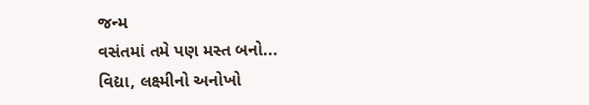જન્મ
વસંતમાં તમે પણ મસ્ત બનો...
વિદ્યા, લક્ષ્મીનો અનોખો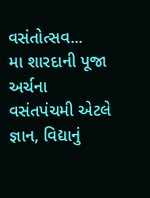વસંતોત્સવ...
મા શારદાની પૂજા અર્ચના
વસંતપંચમી એટલે જ્ઞાન, વિદ્યાનું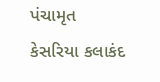પંચામૃત
કેસરિયા કલાકંદ